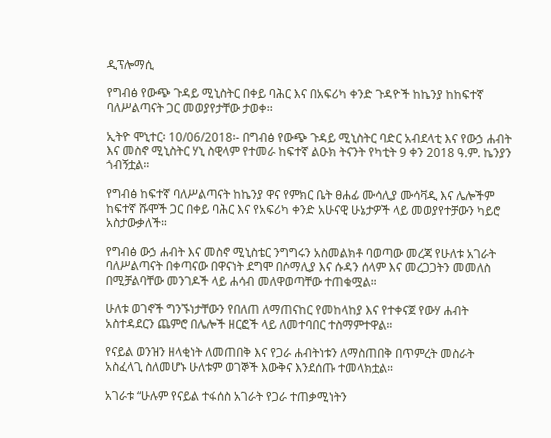ዲፕሎማሲ

የግብፅ የውጭ ጉዳይ ሚኒስትር በቀይ ባሕር እና በአፍሪካ ቀንድ ጉዳዮች ከኬንያ ከከፍተኛ ባለሥልጣናት ጋር መወያየታቸው ታወቀ፡፡

ኢትዮ ሞኒተር፡ 10/06/2018፡- በግብፅ የውጭ ጉዳይ ሚኒስትር ባድር አብደላቲ እና የውኃ ሐብት እና መስኖ ሚኒስትር ሃኒ ስዊላም የተመራ ከፍተኛ ልዑክ ትናንት የካቲት 9 ቀን 2018 ዓ.ም. ኬንያን ጎብኝቷል።

የግብፅ ከፍተኛ ባለሥልጣናት ከኬንያ ዋና የምክር ቤት ፀሐፊ ሙሳሊያ ሙሳቫዲ እና ሌሎችም ከፍተኛ ሹሞች ጋር በቀይ ባሕር እና የአፍሪካ ቀንድ አሁናዊ ሁኔታዎች ላይ መወያየተቻውን ካይሮ አስታውቃለች።

የግብፅ ውኃ ሐብት እና መስኖ ሚኒስቴር ንግግሩን አስመልክቶ ባወጣው መረጃ የሁለቱ አገራት ባለሥልጣናት በቀጣናው በዋናነት ደግሞ በሶማሊያ እና ሱዳን ሰላም እና መረጋጋትን መመለስ በሚቻልባቸው መንገዶች ላይ ሐሳብ መለዋወጣቸው ተጠቁሟል።

ሁለቱ ወገኖች ግንኙነታቸውን የበለጠ ለማጠናከር የመከላከያ እና የተቀናጀ የውሃ ሐብት አስተዳደርን ጨምሮ በሌሎች ዘርፎች ላይ ለመተባበር ተስማምተዋል።

የናይል ወንዝን ዘላቂነት ለመጠበቅ እና የጋራ ሐብትነቱን ለማስጠበቅ በጥምረት መስራት አስፈላጊ ስለመሆኑ ሁለቱም ወገኞች እውቅና እንደሰጡ ተመላክቷል።

አገራቱ “ሁሉም የናይል ተፋሰስ አገራት የጋራ ተጠቃሚነትን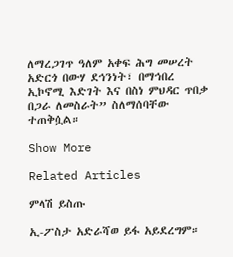ለማረጋገጥ ዓለም አቀፍ ሕግ መሠረት አድርጎ በውሃ ደኅንነት፣ በማኅበረ ኢኮኖሚ እድገት እና በስነ ምህዳር ጥበቃ በጋራ ለመስራት” ስለማሰባቸው ተጠቅሷል።

Show More

Related Articles

ምላሽ ይስጡ

ኢ-ፖስታ አድራሻወ ይፋ አይደረግም።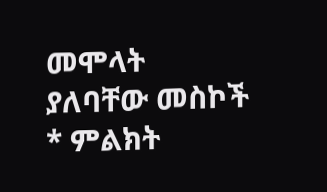መሞላት ያለባቸው መስኮች * ምልክት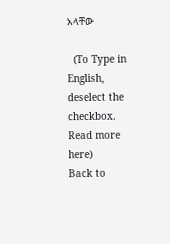አላቸው

  (To Type in English, deselect the checkbox. Read more here)
Back to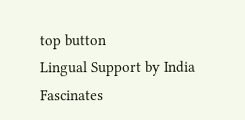top button
Lingual Support by India Fascinates